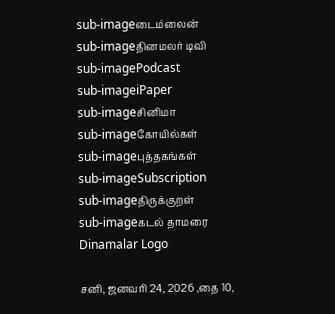sub-imageடைம்லைன்
sub-imageதினமலர் டிவி
sub-imagePodcast
sub-imageiPaper
sub-imageசினிமா
sub-imageகோயில்கள்
sub-imageபுத்தகங்கள்
sub-imageSubscription
sub-imageதிருக்குறள்
sub-imageகடல் தாமரை
Dinamalar Logo

சனி, ஜனவரி 24, 2026 ,தை 10,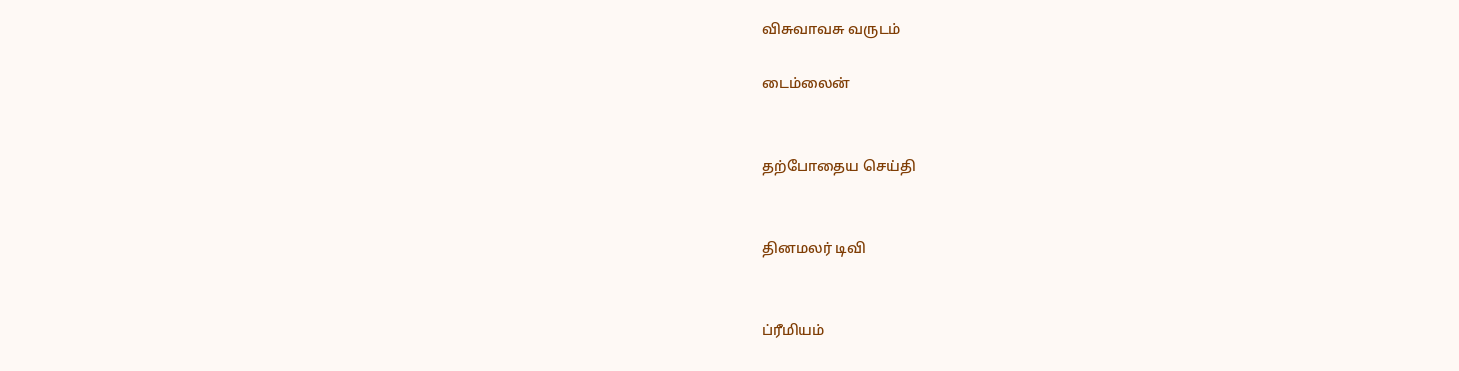விசுவாவசு வருடம்

டைம்லைன்


தற்போதைய செய்தி


தினமலர் டிவி


ப்ரீமியம்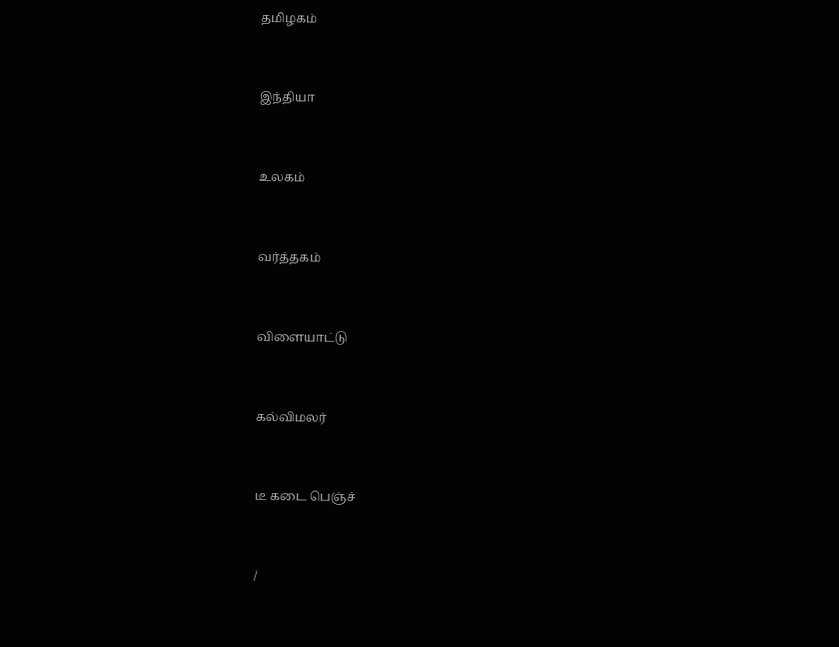தமிழகம்


இந்தியா


உலகம்


வர்த்தகம்


விளையாட்டு


கல்விமலர்


டீ கடை பெஞ்ச்


/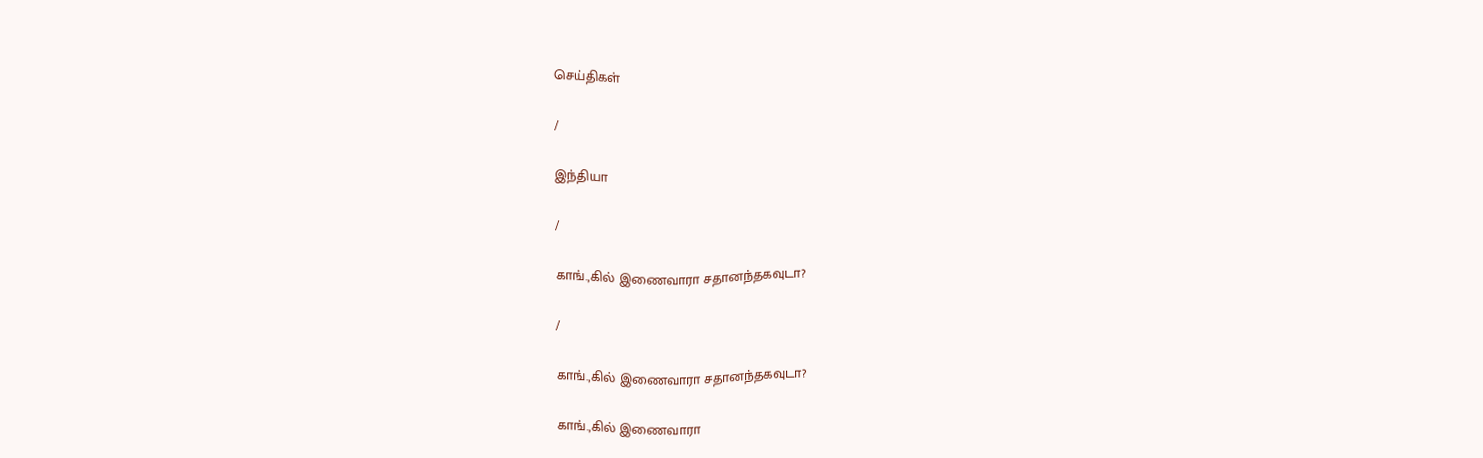செய்திகள்

/

இந்தியா

/

காங்.,கில் இணைவாரா சதானந்தகவுடா?

/

காங்.,கில் இணைவாரா சதானந்தகவுடா?

காங்.,கில் இணைவாரா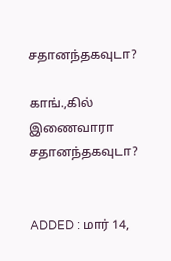சதானந்தகவுடா?

காங்.,கில் இணைவாரா சதானந்தகவுடா?


ADDED : மார் 14,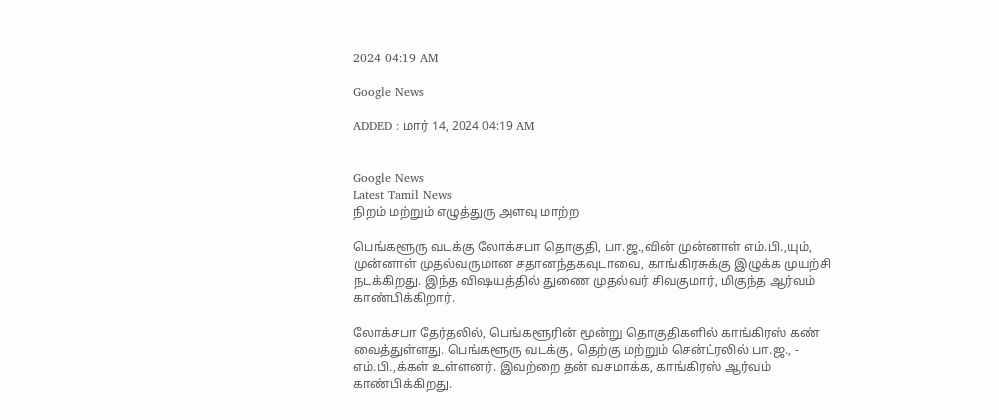2024 04:19 AM

Google News

ADDED : மார் 14, 2024 04:19 AM


Google News
Latest Tamil News
நிறம் மற்றும் எழுத்துரு அளவு மாற்ற

பெங்களூரு வடக்கு லோக்சபா தொகுதி, பா.ஜ.,வின் முன்னாள் எம்.பி.,யும், முன்னாள் முதல்வருமான சதானந்தகவுடாவை, காங்கிரசுக்கு இழுக்க முயற்சி நடக்கிறது. இந்த விஷயத்தில் துணை முதல்வர் சிவகுமார், மிகுந்த ஆர்வம் காண்பிக்கிறார்.

லோக்சபா தேர்தலில், பெங்களூரின் மூன்று தொகுதிகளில் காங்கிரஸ் கண் வைத்துள்ளது. பெங்களூரு வடக்கு, தெற்கு மற்றும் சென்ட்ரலில் பா.ஜ., - எம்.பி.,க்கள் உள்ளனர். இவற்றை தன் வசமாக்க, காங்கிரஸ் ஆர்வம் காண்பிக்கிறது.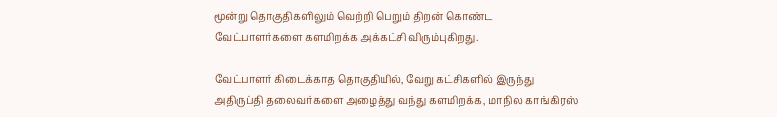மூன்று தொகுதிகளிலும் வெற்றி பெறும் திறன் கொண்ட வேட்பாளர்களை களமிறக்க அக்கட்சி விரும்புகிறது.

வேட்பாளர் கிடைக்காத தொகுதியில், வேறு கட்சிகளில் இருந்து அதிருப்தி தலைவர்களை அழைத்து வந்து களமிறக்க, மாநில காங்கிரஸ்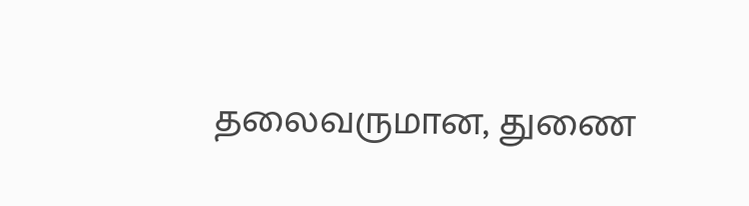தலைவருமான, துணை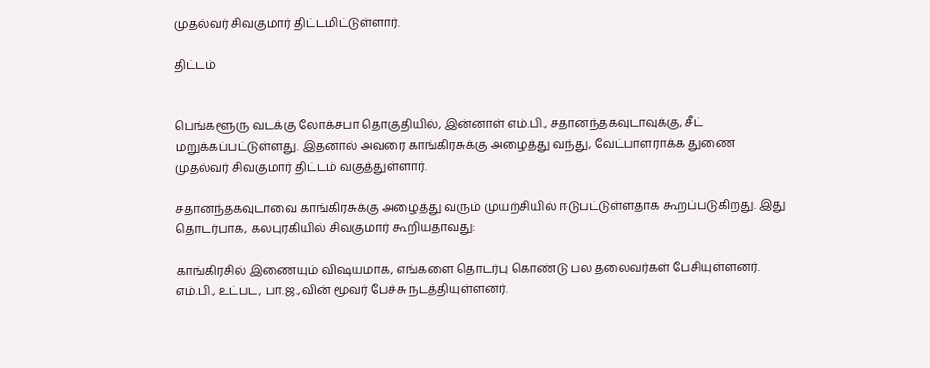முதல்வர் சிவகுமார் திட்டமிட்டுள்ளார்.

திட்டம்


பெங்களூரு வடக்கு லோக்சபா தொகுதியில், இன்னாள் எம்.பி., சதானந்தகவுடாவுக்கு, சீட் மறுக்கப்பட்டுள்ளது. இதனால் அவரை காங்கிரசுக்கு அழைத்து வந்து, வேட்பாளராக்க துணை முதல்வர் சிவகுமார் திட்டம் வகுத்துள்ளார்.

சதானந்தகவுடாவை காங்கிரசுக்கு அழைத்து வரும் முயற்சியில் ஈடுபட்டுள்ளதாக கூறப்படுகிறது. இது தொடர்பாக, கலபுரகியில் சிவகுமார் கூறியதாவது:

காங்கிரசில் இணையும் விஷயமாக, எங்களை தொடர்பு கொண்டு பல தலைவர்கள் பேசியுள்ளனர். எம்.பி., உட்பட, பா.ஜ.,வின் மூவர் பேச்சு நடத்தியுள்ளனர்.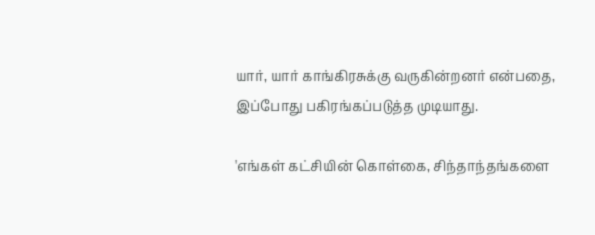யார், யார் காங்கிரசுக்கு வருகின்றனர் என்பதை, இப்போது பகிரங்கப்படுத்த முடியாது.

'எங்கள் கட்சியின் கொள்கை, சிந்தாந்தங்களை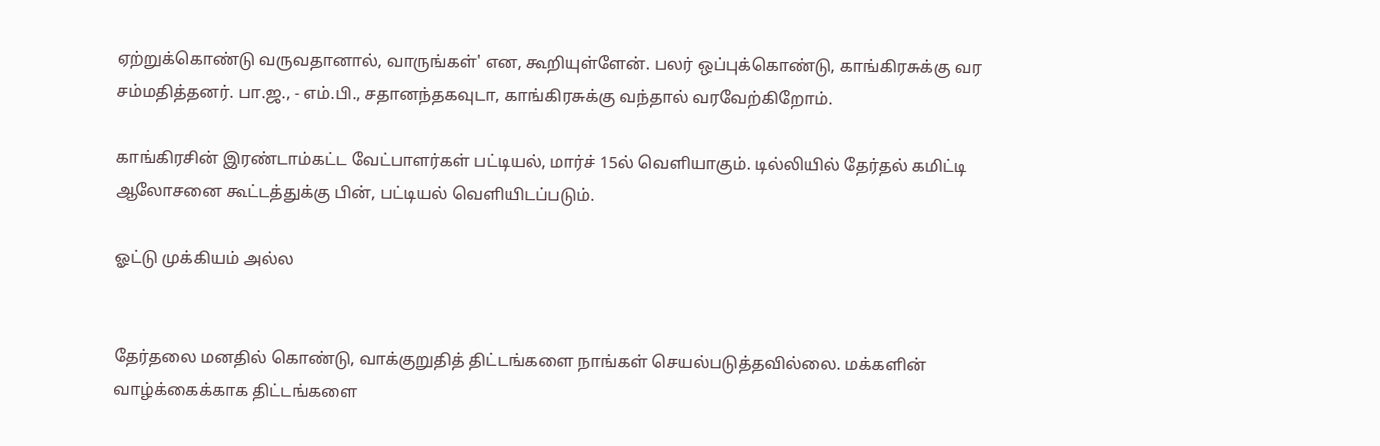ஏற்றுக்கொண்டு வருவதானால், வாருங்கள்' என, கூறியுள்ளேன். பலர் ஒப்புக்கொண்டு, காங்கிரசுக்கு வர சம்மதித்தனர். பா.ஜ., - எம்.பி., சதானந்தகவுடா, காங்கிரசுக்கு வந்தால் வரவேற்கிறோம்.

காங்கிரசின் இரண்டாம்கட்ட வேட்பாளர்கள் பட்டியல், மார்ச் 15ல் வெளியாகும். டில்லியில் தேர்தல் கமிட்டி ஆலோசனை கூட்டத்துக்கு பின், பட்டியல் வெளியிடப்படும்.

ஓட்டு முக்கியம் அல்ல


தேர்தலை மனதில் கொண்டு, வாக்குறுதித் திட்டங்களை நாங்கள் செயல்படுத்தவில்லை. மக்களின் வாழ்க்கைக்காக திட்டங்களை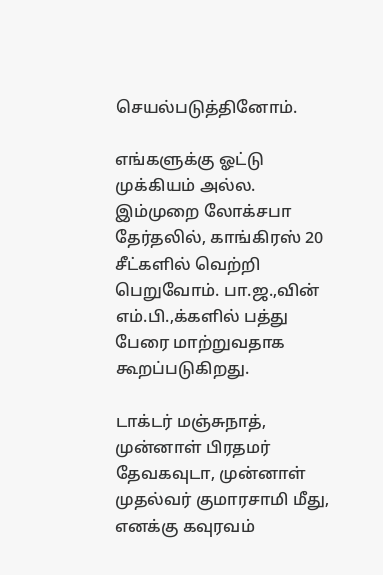செயல்படுத்தினோம்.

எங்களுக்கு ஓட்டு முக்கியம் அல்ல. இம்முறை லோக்சபா தேர்தலில், காங்கிரஸ் 20 சீட்களில் வெற்றி பெறுவோம். பா.ஜ.,வின் எம்.பி.,க்களில் பத்து பேரை மாற்றுவதாக கூறப்படுகிறது.

டாக்டர் மஞ்சுநாத், முன்னாள் பிரதமர் தேவகவுடா, முன்னாள் முதல்வர் குமாரசாமி மீது, எனக்கு கவுரவம்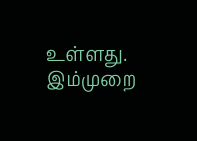உள்ளது. இம்முறை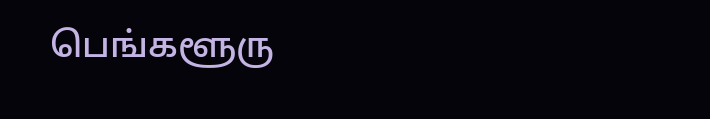பெங்களூரு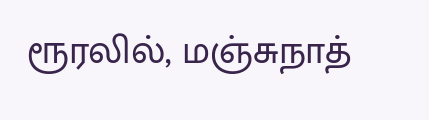ரூரலில், மஞ்சுநாத்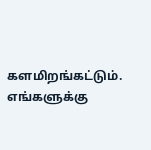களமிறங்கட்டும். எங்களுக்கு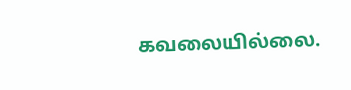கவலையில்லை.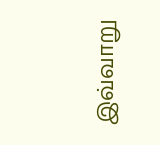இவ்வாறு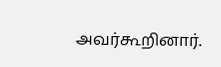அவர்கூறினார்.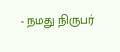- நமது நிருபர்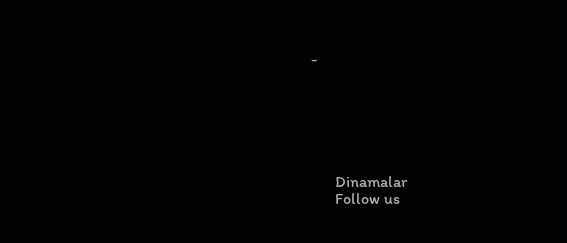-






      Dinamalar
      Follow us